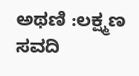ಅಥಣಿ :ಲಕ್ಷ್ಮಣ ಸವದಿ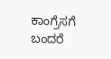ಕಾಂಗ್ರೆಸಗೆ ಬಂದರೆ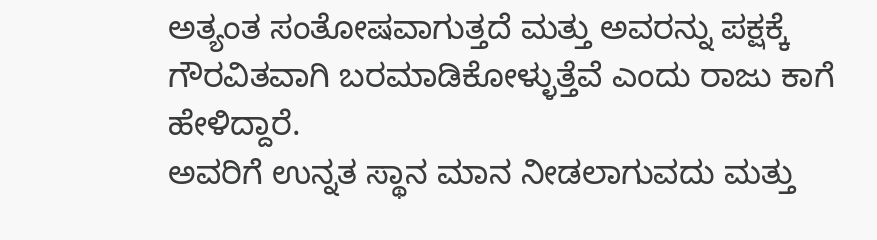ಅತ್ಯಂತ ಸಂತೋಷವಾಗುತ್ತದೆ ಮತ್ತು ಅವರನ್ನು ಪಕ್ಷಕ್ಕೆ ಗೌರವಿತವಾಗಿ ಬರಮಾಡಿಕೋಳ್ಳುತ್ತೆವೆ ಎಂದು ರಾಜು ಕಾಗೆ ಹೇಳಿದ್ದಾರೆ.
ಅವರಿಗೆ ಉನ್ನತ ಸ್ಥಾನ ಮಾನ ನೀಡಲಾಗುವದು ಮತ್ತು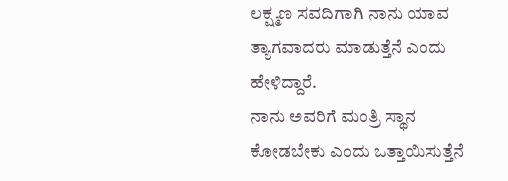ಲಕ್ಷ್ಮಣ ಸವದಿಗಾಗಿ ನಾನು ಯಾವ ತ್ಯಾಗವಾದರು ಮಾಡುತ್ತೆನೆ ಎಂದು ಹೇಳಿದ್ದಾರೆ.
ನಾನು ಅವರಿಗೆ ಮಂತ್ರಿ ಸ್ಥಾನ ಕೋಡಬೇಕು ಎಂದು ಒತ್ತಾಯಿಸುತ್ತೆನೆ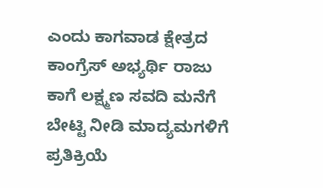ಎಂದು ಕಾಗವಾಡ ಕ್ಷೇತ್ರದ ಕಾಂಗ್ರೆಸ್ ಅಭ್ಯರ್ಥಿ ರಾಜು ಕಾಗೆ ಲಕ್ಷ್ಮಣ ಸವದಿ ಮನೆಗೆ ಬೇಟ್ಟಿ ನೀಡಿ ಮಾದ್ಯಮಗಳಿಗೆ ಪ್ರತಿಕ್ರಿಯೆ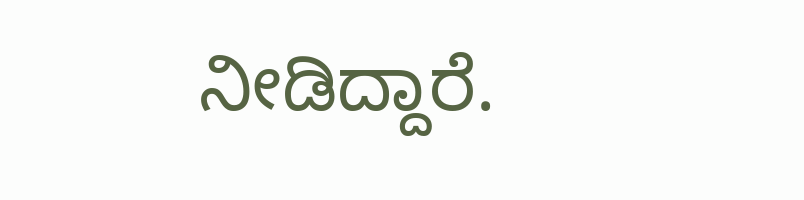ನೀಡಿದ್ದಾರೆ.